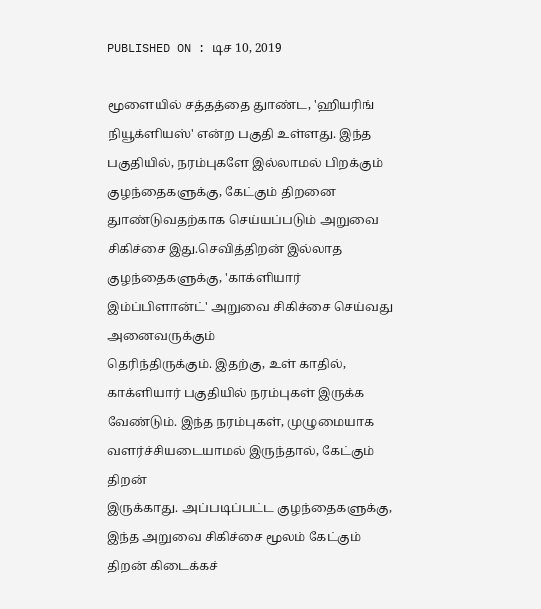PUBLISHED ON : டிச 10, 2019

மூளையில் சத்தத்தை துாண்ட, 'ஹியரிங் நியூக்ளியஸ்' என்ற பகுதி உள்ளது. இந்த பகுதியில், நரம்புகளே இல்லாமல் பிறக்கும் குழந்தைகளுக்கு, கேட்கும் திறனை
துாண்டுவதற்காக செய்யப்படும் அறுவை சிகிச்சை இது.செவித்திறன் இல்லாத குழந்தைகளுக்கு, 'காக்ளியார் இம்ப்பிளான்ட்' அறுவை சிகிச்சை செய்வது அனைவருக்கும்
தெரிந்திருக்கும். இதற்கு, உள் காதில், காக்ளியார் பகுதியில் நரம்புகள் இருக்க வேண்டும். இந்த நரம்புகள், முழுமையாக வளர்ச்சியடையாமல் இருந்தால், கேட்கும் திறன்
இருக்காது. அப்படிப்பட்ட குழந்தைகளுக்கு, இந்த அறுவை சிகிச்சை மூலம் கேட்கும் திறன் கிடைக்கச்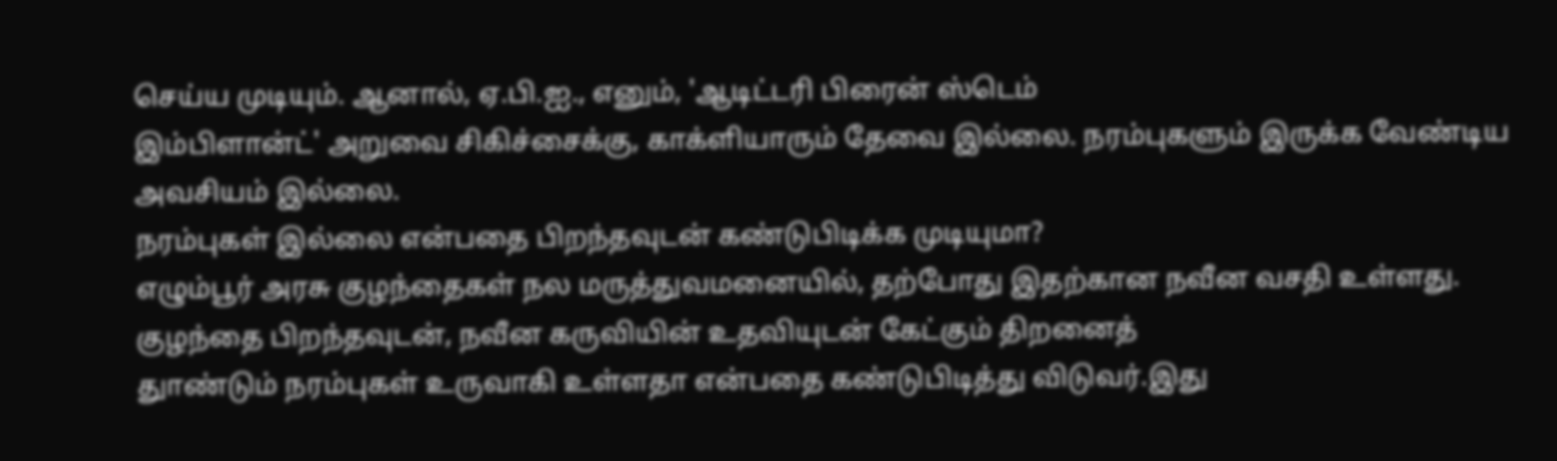செய்ய முடியும். ஆனால், ஏ.பி.ஐ., எனும், 'ஆடிட்டரி பிரைன் ஸ்டெம்
இம்பிளான்ட்' அறுவை சிகிச்சைக்கு, காக்ளியாரும் தேவை இல்லை. நரம்புகளும் இருக்க வேண்டிய அவசியம் இல்லை.
நரம்புகள் இல்லை என்பதை பிறந்தவுடன் கண்டுபிடிக்க முடியுமா?
எழும்பூர் அரசு குழந்தைகள் நல மருத்துவமனையில், தற்போது இதற்கான நவீன வசதி உள்ளது. குழந்தை பிறந்தவுடன், நவீன கருவியின் உதவியுடன் கேட்கும் திறனைத்
துாண்டும் நரம்புகள் உருவாகி உள்ளதா என்பதை கண்டுபிடித்து விடுவர்.இது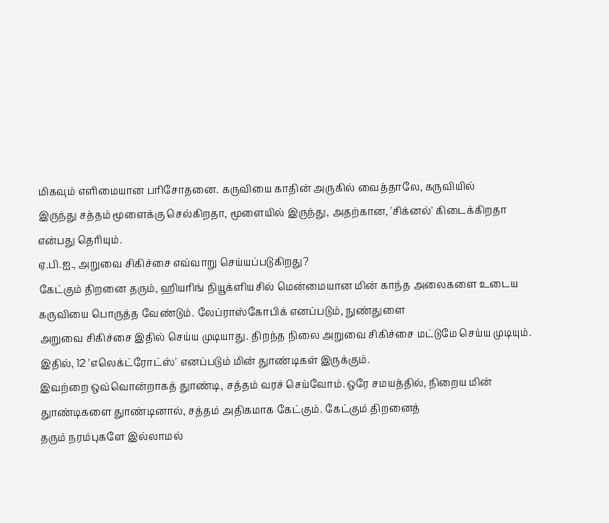மிகவும் எளிமையான பரிசோதனை. கருவியை காதின் அருகில் வைத்தாலே, கருவியில்
இருந்து சத்தம் மூளைக்கு செல்கிறதா, மூளையில் இருந்து, அதற்கான, 'சிக்னல்' கிடைக்கிறதா என்பது தெரியும்.
ஏ.பி.ஐ., அறுவை சிகிச்சை எவ்வாறு செய்யப்படுகிறது?
கேட்கும் திறனை தரும், ஹியரிங் நியூக்ளியசில் மென்மையான மின் காந்த அலைகளை உடைய கருவியை பொருத்த வேண்டும். லேப்ராஸ்கோபிக் எனப்படும், நுண்துளை
அறுவை சிகிச்சை இதில் செய்ய முடியாது. திறந்த நிலை அறுவை சிகிச்சை மட்டுமே செய்ய முடியும். இதில், 12 'எலெக்ட்ரோட்ஸ்' எனப்படும் மின் துாண்டிகள் இருக்கும்.
இவற்றை ஒவ்வொன்றாகத் துாண்டி, சத்தம் வரச் செய்வோம்.ஒரே சமயத்தில், நிறைய மின் துாண்டிகளை துாண்டினால், சத்தம் அதிகமாக கேட்கும். கேட்கும் திறனைத்
தரும் நரம்புகளே இல்லாமல்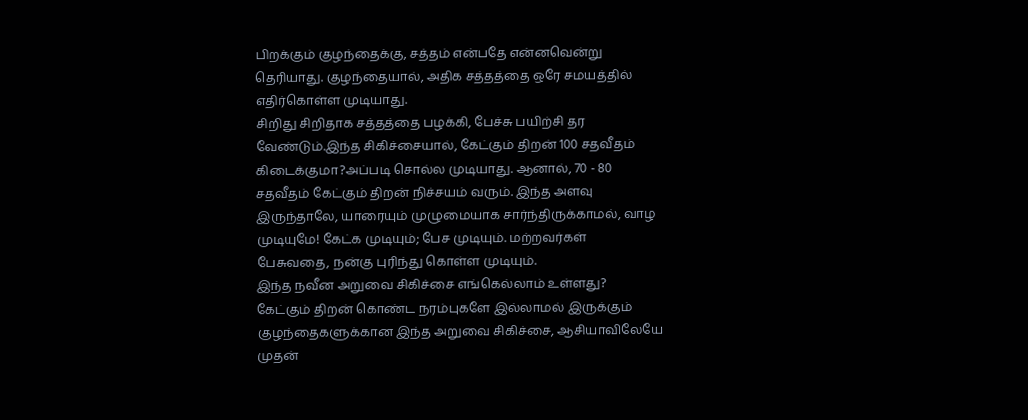பிறக்கும் குழந்தைக்கு, சத்தம் என்பதே என்னவென்று தெரியாது. குழந்தையால், அதிக சத்தத்தை ஒரே சமயத்தில் எதிர்கொள்ள முடியாது.
சிறிது சிறிதாக சத்தத்தை பழக்கி, பேச்சு பயிற்சி தர வேண்டும்.இந்த சிகிச்சையால், கேட்கும் திறன் 100 சதவீதம் கிடைக்குமா?அப்படி சொல்ல முடியாது. ஆனால், 70 - 80
சதவீதம் கேட்கும் திறன் நிச்சயம் வரும். இந்த அளவு இருந்தாலே, யாரையும் முழுமையாக சார்ந்திருக்காமல், வாழ முடியுமே! கேட்க முடியும்; பேச முடியும். மற்றவர்கள்
பேசுவதை, நன்கு புரிந்து கொள்ள முடியும்.
இந்த நவீன அறுவை சிகிச்சை எங்கெல்லாம் உள்ளது?
கேட்கும் திறன் கொண்ட நரம்புகளே இல்லாமல் இருக்கும் குழந்தைகளுக்கான இந்த அறுவை சிகிச்சை, ஆசியாவிலேயே முதன்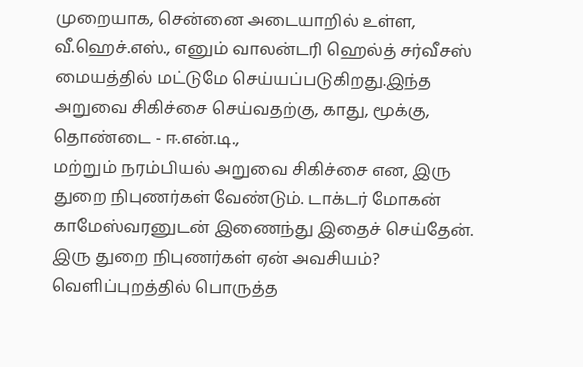முறையாக, சென்னை அடையாறில் உள்ள,
வீ.ஹெச்.எஸ்., எனும் வாலன்டரி ஹெல்த் சர்வீசஸ் மையத்தில் மட்டுமே செய்யப்படுகிறது.இந்த அறுவை சிகிச்சை செய்வதற்கு, காது, மூக்கு, தொண்டை - ஈ.என்.டி.,
மற்றும் நரம்பியல் அறுவை சிகிச்சை என, இரு துறை நிபுணர்கள் வேண்டும். டாக்டர் மோகன் காமேஸ்வரனுடன் இணைந்து இதைச் செய்தேன்.
இரு துறை நிபுணர்கள் ஏன் அவசியம்?
வெளிப்புறத்தில் பொருத்த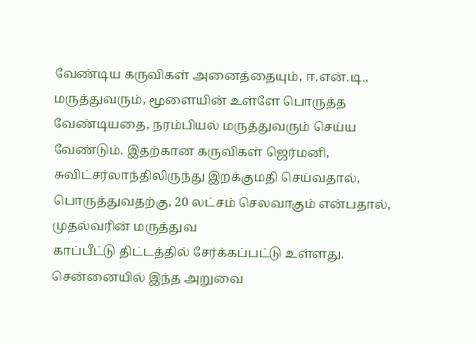வேண்டிய கருவிகள் அனைத்தையும், ஈ.என்.டி., மருத்துவரும், மூளையின் உள்ளே பொருத்த வேண்டியதை, நரம்பியல் மருத்துவரும் செய்ய
வேண்டும். இதற்கான கருவிகள் ஜெர்மனி, சுவிட்சர்லாந்திலிருந்து இறக்குமதி செய்வதால், பொருத்துவதற்கு, 20 லட்சம் செலவாகும் என்பதால், முதல்வரின் மருத்துவ
காப்பீட்டு திட்டத்தில் சேர்க்கப்பட்டு உள்ளது.
சென்னையில் இந்த அறுவை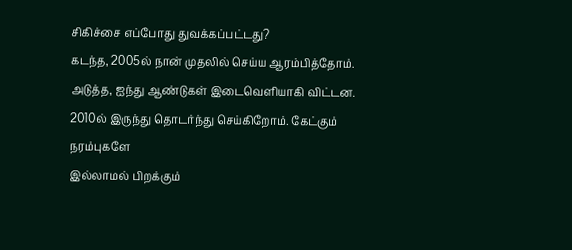சிகிச்சை எப்போது துவக்கப்பட்டது?
கடந்த, 2005ல் நான் முதலில் செய்ய ஆரம்பித்தோம். அடுத்த, ஐந்து ஆண்டுகள் இடைவெளியாகி விட்டன. 2010ல் இருந்து தொடர்ந்து செய்கிறோம். கேட்கும் நரம்புகளே
இல்லாமல் பிறக்கும்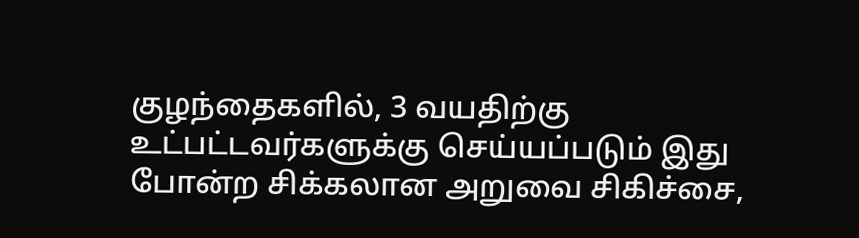குழந்தைகளில், 3 வயதிற்கு உட்பட்டவர்களுக்கு செய்யப்படும் இது போன்ற சிக்கலான அறுவை சிகிச்சை,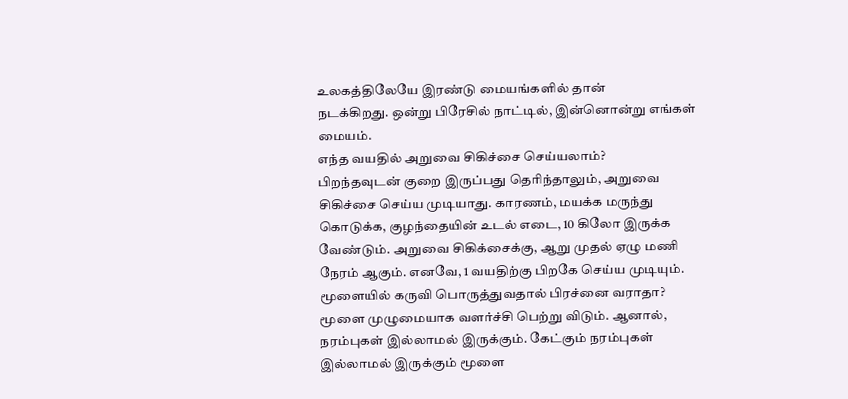உலகத்திலேயே இரண்டு மையங்களில் தான்
நடக்கிறது. ஒன்று பிரேசில் நாட்டில், இன்னொன்று எங்கள் மையம்.
எந்த வயதில் அறுவை சிகிச்சை செய்யலாம்?
பிறந்தவுடன் குறை இருப்பது தெரிந்தாலும், அறுவை சிகிச்சை செய்ய முடியாது. காரணம், மயக்க மருந்து கொடுக்க, குழந்தையின் உடல் எடை, 10 கிலோ இருக்க
வேண்டும். அறுவை சிகிக்சைக்கு, ஆறு முதல் ஏழு மணி நேரம் ஆகும். எனவே, 1 வயதிற்கு பிறகே செய்ய முடியும்.
மூளையில் கருவி பொருத்துவதால் பிரச்னை வராதா?
மூளை முழுமையாக வளர்ச்சி பெற்று விடும். ஆனால், நரம்புகள் இல்லாமல் இருக்கும். கேட்கும் நரம்புகள் இல்லாமல் இருக்கும் மூளை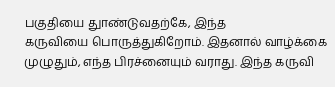பகுதியை துாண்டுவதற்கே, இந்த
கருவியை பொருத்துகிறோம். இதனால் வாழ்க்கை முழுதும், எந்த பிரச்னையும் வராது. இந்த கருவி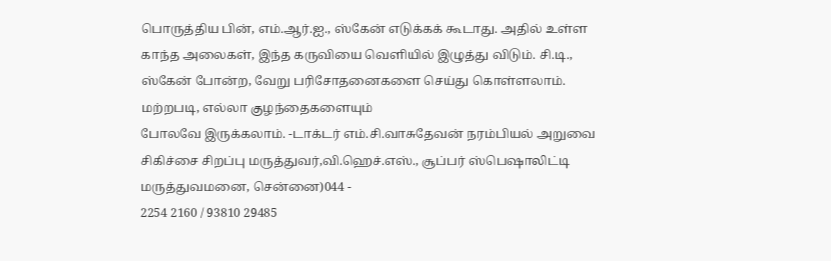பொருத்திய பின், எம்.ஆர்.ஐ., ஸ்கேன் எடுக்கக் கூடாது. அதில் உள்ள
காந்த அலைகள், இந்த கருவியை வெளியில் இழுத்து விடும். சி.டி., ஸ்கேன் போன்ற, வேறு பரிசோதனைகளை செய்து கொள்ளலாம். மற்றபடி, எல்லா குழந்தைகளையும்
போலவே இருக்கலாம். -டாக்டர் எம்.சி.வாசுதேவன் நரம்பியல் அறுவை சிகிச்சை சிறப்பு மருத்துவர்,வி.ஹெச்.எஸ்., சூப்பர் ஸ்பெஷாலிட்டி மருத்துவமனை, சென்னை)044 -
2254 2160 / 93810 29485